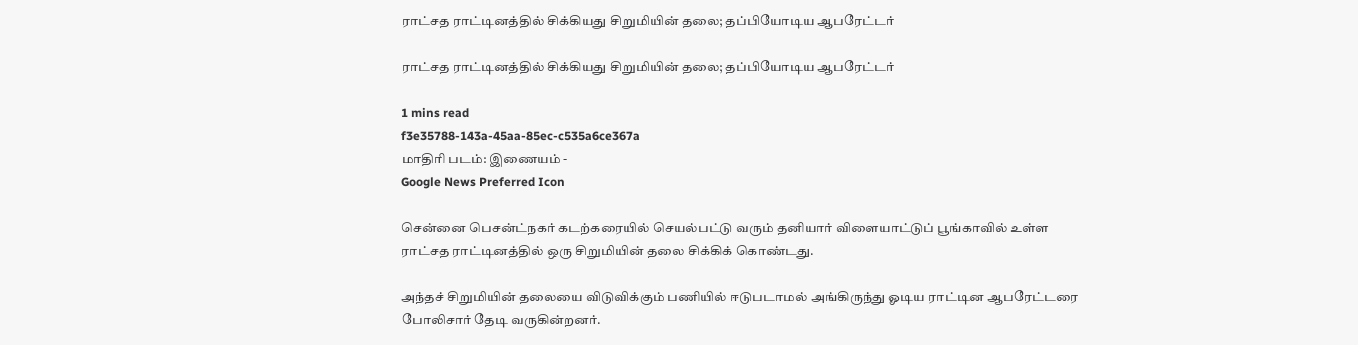ராட்சத ராட்டினத்தில் சிக்கியது சிறுமியின் தலை; தப்பியோடிய ஆபரேட்டர்

ராட்சத ராட்டினத்தில் சிக்கியது சிறுமியின் தலை; தப்பியோடிய ஆபரேட்டர்

1 mins read
f3e35788-143a-45aa-85ec-c535a6ce367a
மாதிரி படம்: இணையம் -
Google News Preferred Icon

சென்னை பெசன்ட்நகர் கடற்கரையில் செயல்பட்டு வரும் தனியார் விளையாட்டுப் பூங்காவில் உள்ள ராட்சத ராட்டினத்தில் ஒரு சிறுமியின் தலை சிக்கிக் கொண்டது.

அந்தச் சிறுமியின் தலையை விடுவிக்கும் பணியில் ஈடுபடாமல் அங்கிருந்து ஓடிய ராட்டின ஆபரேட்டரை போலிசார் தேடி வருகின்றனர்.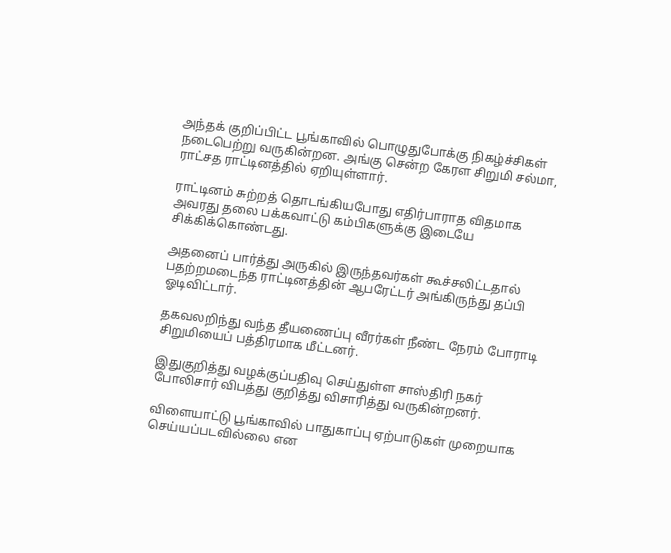அந்தக் குறிப்பிட்ட பூங்காவில் பொழுதுபோக்கு நிகழ்ச்சிகள் நடைபெற்று வருகின்றன. அங்கு சென்ற கேரள சிறுமி சல்மா, ராட்சத ராட்டினத்தில் ஏறியுள்ளார்.

ராட்டினம் சுற்றத் தொடங்கியபோது எதிர்பாராத விதமாக அவரது தலை பக்கவாட்டு கம்பிகளுக்கு இடையே சிக்கிக்கொண்டது.

அதனைப் பார்த்து அருகில் இருந்தவர்கள் கூச்சலிட்டதால் பதற்றமடைந்த ராட்டினத்தின் ஆபரேட்டர் அங்கிருந்து தப்பி ஓடிவிட்டார்.

தகவலறிந்து வந்த தீயணைப்பு வீரர்கள் நீண்ட நேரம் போராடி சிறுமியைப் பத்திரமாக மீட்டனர்.

இதுகுறித்து வழக்குப்பதிவு செய்துள்ள சாஸ்திரி நகர் போலிசார் விபத்து குறித்து விசாரித்து வருகின்றனர்.

விளையாட்டு பூங்காவில் பாதுகாப்பு ஏற்பாடுகள் முறையாக செய்யப்படவில்லை என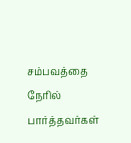சம்பவத்தை நேரில் பார்த்தவர்கள்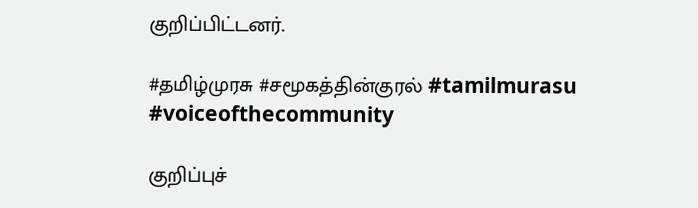குறிப்பிட்டனர்.

#தமிழ்முரசு #சமூகத்தின்குரல் #tamilmurasu #voiceofthecommunity

குறிப்புச்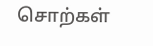சொற்கள்